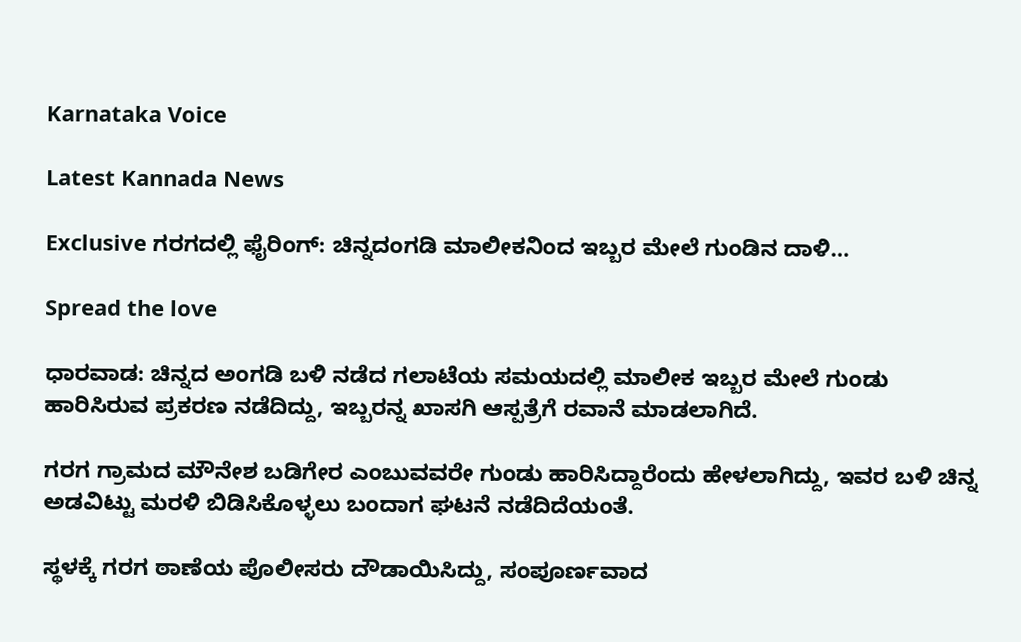Karnataka Voice

Latest Kannada News

Exclusive ಗರಗದಲ್ಲಿ ಫೈರಿಂಗ್: ಚಿನ್ನದಂಗಡಿ ಮಾಲೀಕನಿಂದ ಇಬ್ಬರ ಮೇಲೆ ಗುಂಡಿನ ದಾಳಿ…

Spread the love

ಧಾರವಾಡ: ಚಿನ್ನದ ಅಂಗಡಿ ಬಳಿ ನಡೆದ ಗಲಾಟೆಯ ಸಮಯದಲ್ಲಿ ಮಾಲೀಕ ಇಬ್ಬರ ಮೇಲೆ ಗುಂಡು ಹಾರಿಸಿರುವ ಪ್ರಕರಣ ನಡೆದಿದ್ದು, ಇಬ್ಬರನ್ನ ಖಾಸಗಿ ಆಸ್ಪತ್ರೆಗೆ ರವಾನೆ ಮಾಡಲಾಗಿದೆ.

ಗರಗ ಗ್ರಾಮದ ಮೌನೇಶ ಬಡಿಗೇರ ಎಂಬುವವರೇ ಗುಂಡು ಹಾರಿಸಿದ್ದಾರೆಂದು ಹೇಳಲಾಗಿದ್ದು, ಇವರ ಬಳಿ ಚಿನ್ನ ಅಡವಿಟ್ಟು ಮರಳಿ ಬಿಡಿಸಿಕೊಳ್ಳಲು ಬಂದಾಗ ಘಟನೆ ನಡೆದಿದೆಯಂತೆ.

ಸ್ಥಳಕ್ಕೆ ಗರಗ ಠಾಣೆಯ ಪೊಲೀಸರು ದೌಡಾಯಿಸಿದ್ದು, ಸಂಪೂರ್ಣವಾದ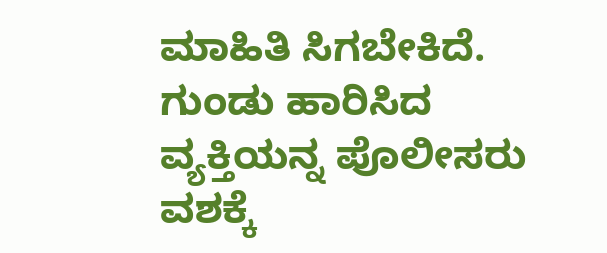ಮಾಹಿತಿ ಸಿಗಬೇಕಿದೆ. ಗುಂಡು ಹಾರಿಸಿದ ವ್ಯಕ್ತಿಯನ್ನ ಪೊಲೀಸರು ವಶಕ್ಕೆ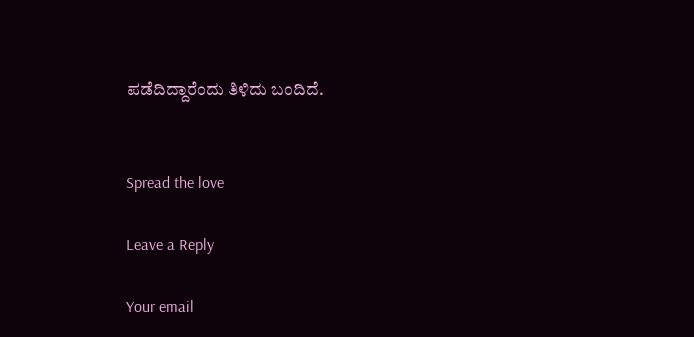ಪಡೆದಿದ್ದಾರೆಂದು ತಿಳಿದು ಬಂದಿದೆ.


Spread the love

Leave a Reply

Your email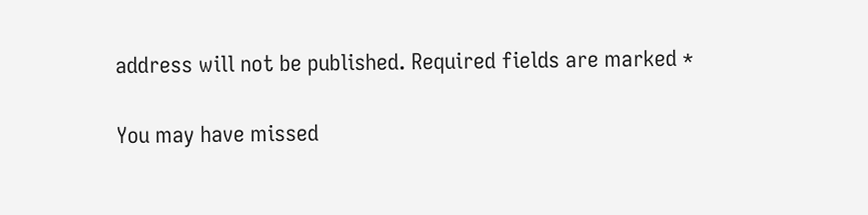address will not be published. Required fields are marked *

You may have missed